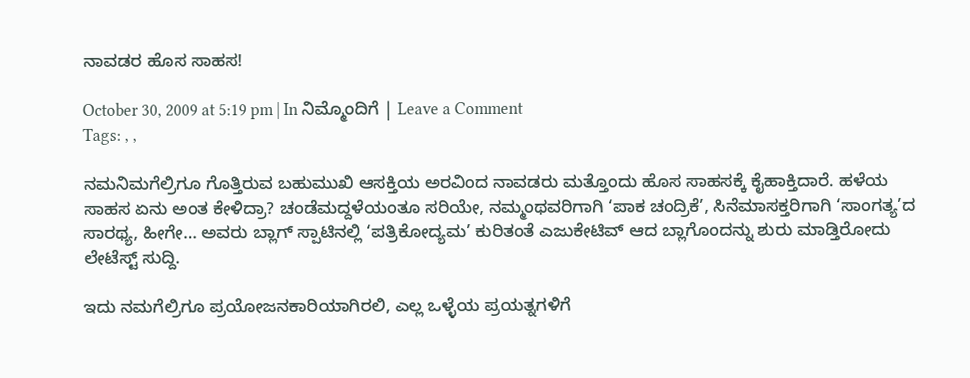ನಾವಡರ ಹೊಸ ಸಾಹಸ!

October 30, 2009 at 5:19 pm | In ನಿಮ್ಮೊಂದಿಗೆ | Leave a Comment
Tags: , ,

ನಮನಿಮಗೆಲ್ರಿಗೂ ಗೊತ್ತಿರುವ ಬಹುಮುಖಿ ಆಸಕ್ತಿಯ ಅರವಿಂದ ನಾವಡರು ಮತ್ತೊಂದು ಹೊಸ ಸಾಹಸಕ್ಕೆ ಕೈಹಾಕ್ತಿದಾರೆ. ಹಳೆಯ ಸಾಹಸ ಏನು ಅಂತ ಕೇಳಿದ್ರಾ? ಚಂಡೆಮದ್ದಳೆಯಂತೂ ಸರಿಯೇ, ನಮ್ಮಂಥವರಿಗಾಗಿ ‘ಪಾಕ ಚಂದ್ರಿಕೆ’, ಸಿನೆಮಾಸಕ್ತರಿಗಾಗಿ ‘ಸಾಂಗತ್ಯ’ದ ಸಾರಥ್ಯ, ಹೀಗೇ… ಅವರು ಬ್ಲಾಗ್ ಸ್ಪಾಟಿನಲ್ಲಿ ‘ಪತ್ರಿಕೋದ್ಯಮ’ ಕುರಿತಂತೆ ಎಜುಕೇಟಿವ್ ಆದ ಬ್ಲಾಗೊಂದನ್ನು ಶುರು ಮಾಡ್ತಿರೋದು ಲೇಟೆಸ್ಟ್ ಸುದ್ದಿ.

ಇದು ನಮಗೆಲ್ರಿಗೂ ಪ್ರಯೋಜನಕಾರಿಯಾಗಿರಲಿ, ಎಲ್ಲ ಒಳ್ಳೆಯ ಪ್ರಯತ್ನಗಳಿಗೆ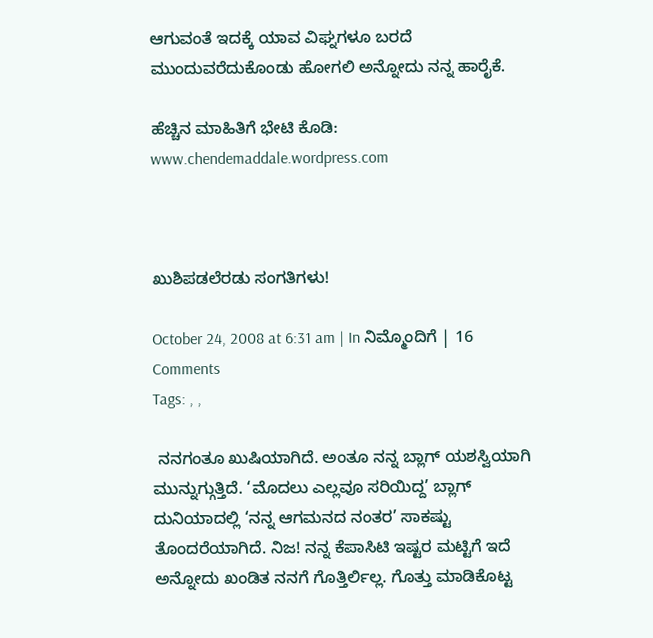ಆಗುವಂತೆ ಇದಕ್ಕೆ ಯಾವ ವಿಘ್ನಗಳೂ ಬರದೆ ಮುಂದುವರೆದುಕೊಂಡು ಹೋಗಲಿ ಅನ್ನೋದು ನನ್ನ ಹಾರೈಕೆ.

ಹೆಚ್ಚಿನ ಮಾಹಿತಿಗೆ ಭೇಟಿ ಕೊಡಿ: www.chendemaddale.wordpress.com



ಖುಶಿಪಡಲೆರಡು ಸಂಗತಿಗಳು!

October 24, 2008 at 6:31 am | In ನಿಮ್ಮೊಂದಿಗೆ | 16 Comments
Tags: , ,

 ನನಗಂತೂ ಖುಷಿಯಾಗಿದೆ. ಅಂತೂ ನನ್ನ ಬ್ಲಾಗ್ ಯಶಸ್ವಿಯಾಗಿ ಮುನ್ನುಗ್ಗುತ್ತಿದೆ. ‘ಮೊದಲು ಎಲ್ಲವೂ ಸರಿಯಿದ್ದ’ ಬ್ಲಾಗ್ ದುನಿಯಾದಲ್ಲಿ ‘ನನ್ನ ಆಗಮನದ ನಂತರ’ ಸಾಕಷ್ಟು ತೊಂದರೆಯಾಗಿದೆ. ನಿಜ! ನನ್ನ ಕೆಪಾಸಿಟಿ ಇಷ್ಟರ ಮಟ್ಟಿಗೆ ಇದೆ ಅನ್ನೋದು ಖಂಡಿತ ನನಗೆ ಗೊತ್ತಿರ್ಲಿಲ್ಲ. ಗೊತ್ತು ಮಾಡಿಕೊಟ್ಟ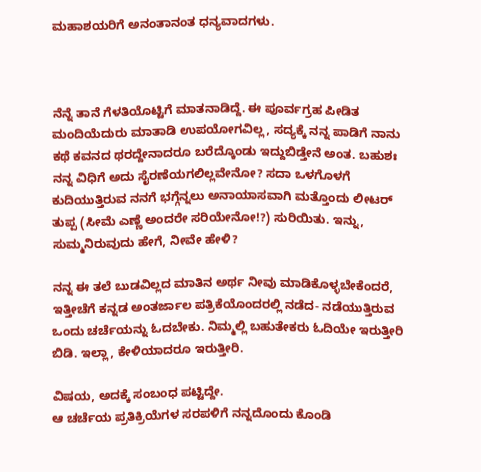ಮಹಾಶಯರಿಗೆ ಅನಂತಾನಂತ ಧನ್ಯವಾದಗಳು.



ನೆನ್ನೆ ತಾನೆ ಗೆಳತಿಯೊಟ್ಟಿಗೆ ಮಾತನಾಡಿದ್ದೆ. ಈ ಪೂರ್ವಗ್ರಹ ಪೀಡಿತ ಮಂದಿಯೆದುರು ಮಾತಾಡಿ ಉಪಯೋಗವಿಲ್ಲ, ಸದ್ಯಕ್ಕೆ ನನ್ನ ಪಾಡಿಗೆ ನಾನು ಕಥೆ ಕವನದ ಥರದ್ದೇನಾದರೂ ಬರೆದ್ಕೊಂಡು ಇದ್ದುಬಿಡ್ತೇನೆ ಅಂತ. ಬಹುಶಃ ನನ್ನ ವಿಧಿಗೆ ಅದು ಸೈರಣೆಯಗಲಿಲ್ಲವೇನೋ? ಸದಾ ಒಳಗೊಳಗೆ ಕುದಿಯುತ್ತಿರುವ ನನಗೆ ಭಗ್ಗೆನ್ನಲು ಅನಾಯಾಸವಾಗಿ ಮತ್ತೊಂದು ಲೀಟರ್ ತುಪ್ಪ (ಸೀಮೆ ಎಣ್ಣೆ ಅಂದರೇ ಸರಿಯೇನೋ!?) ಸುರಿಯಿತು. ಇನ್ನು, ಸುಮ್ಮನಿರುವುದು ಹೇಗೆ, ನೀವೇ ಹೇಳಿ?

ನನ್ನ ಈ ತಲೆ ಬುಡವಿಲ್ಲದ ಮಾತಿನ ಅರ್ಥ ನೀವು ಮಾಡಿಕೊಳ್ಳಬೇಕೆಂದರೆ, ಇತ್ತೀಚೆಗೆ ಕನ್ನಡ ಅಂತರ್ಜಾಲ ಪತ್ರಿಕೆಯೊಂದರಲ್ಲಿ ನಡೆದ- ನಡೆಯುತ್ತಿರುವ ಒಂದು ಚರ್ಚೆಯನ್ನು ಓದಬೇಕು. ನಿಮ್ಮಲ್ಲಿ ಬಹುತೇಕರು ಓದಿಯೇ ಇರುತ್ತೀರಿ ಬಿಡಿ. ಇಲ್ಲಾ, ಕೇಳಿಯಾದರೂ ಇರುತ್ತೀರಿ.

ವಿಷಯ, ಅದಕ್ಕೆ ಸಂಬಂಧ ಪಟ್ಟಿದ್ದೇ.
ಆ ಚರ್ಚೆಯ ಪ್ರತಿಕ್ರಿಯೆಗಳ ಸರಪಳಿಗೆ ನನ್ನದೊಂದು ಕೊಂಡಿ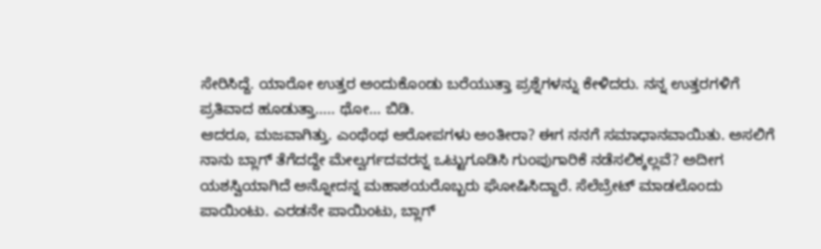ಸೇರಿಸಿದ್ದೆ. ಯಾರೋ ಉತ್ತರ ಅಂದುಕೊಂಡು ಬರೆಯುತ್ತಾ ಪ್ರಶ್ನೆಗಳನ್ನು ಕೇಳಿದರು. ನನ್ನ ಉತ್ತರಗಳಿಗೆ ಪ್ರತಿವಾದ ಹೂಡುತ್ತಾ….. ಥೋ… ಬಿಡಿ.
ಆದರೂ, ಮಜವಾಗಿತ್ತು. ಎಂಥೆಂಥ ಆರೋಪಗಳು ಅಂತೀರಾ? ಈಗ ನನಗೆ ಸಮಾಧಾನವಾಯಿತು. ಅಸಲಿಗೆ ನಾನು ಬ್ಲಾಗ್ ತೆಗೆದದ್ದೇ ಮೇಲ್ವರ್ಗದವರನ್ನ ಒಟ್ಟುಗೂಡಿಸಿ ಗುಂಪುಗಾರಿಕೆ ನಡೆಸಲಿಕ್ಕಲ್ಲವೆ? ಅದೀಗ ಯಶಸ್ವಿಯಾಗಿದೆ ಅನ್ನೋದನ್ನ ಮಹಾಶಯರೊಬ್ಬರು ಘೋಷಿಸಿದ್ದಾರೆ. ಸೆಲೆಬ್ರೇಟ್ ಮಾಡಲೊಂದು ಪಾಯಿಂಟು. ಎರಡನೇ ಪಾಯಿಂಟು, ಬ್ಲಾಗ್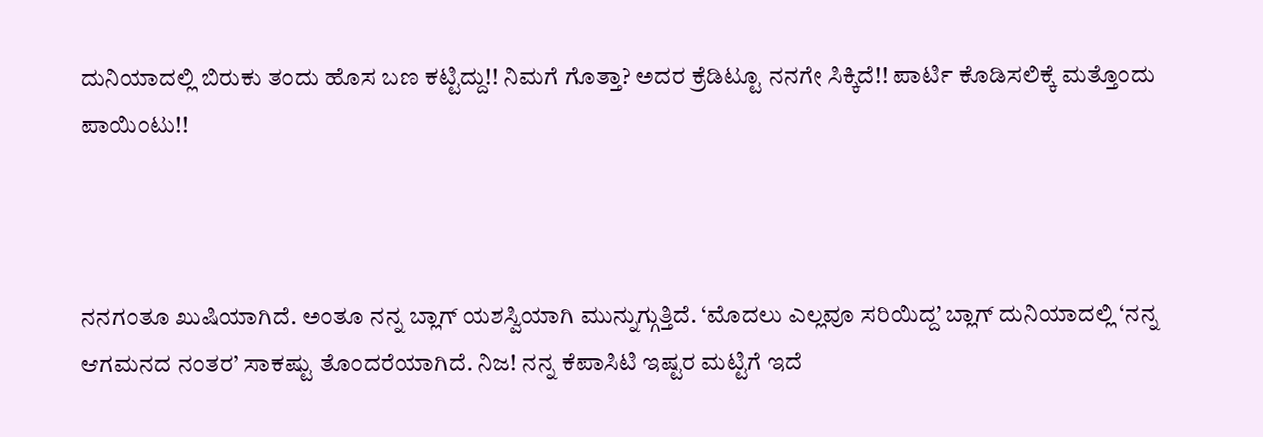ದುನಿಯಾದಲ್ಲಿ ಬಿರುಕು ತಂದು ಹೊಸ ಬಣ ಕಟ್ಟಿದ್ದು!! ನಿಮಗೆ ಗೊತ್ತಾ? ಅದರ ಕ್ರೆಡಿಟ್ಟೂ ನನಗೇ ಸಿಕ್ಕಿದೆ!! ಪಾರ್ಟಿ ಕೊಡಿಸಲಿಕ್ಕೆ ಮತ್ತೊಂದು ಪಾಯಿಂಟು!!



ನನಗಂತೂ ಖುಷಿಯಾಗಿದೆ. ಅಂತೂ ನನ್ನ ಬ್ಲಾಗ್ ಯಶಸ್ವಿಯಾಗಿ ಮುನ್ನುಗ್ಗುತ್ತಿದೆ. ‘ಮೊದಲು ಎಲ್ಲವೂ ಸರಿಯಿದ್ದ’ ಬ್ಲಾಗ್ ದುನಿಯಾದಲ್ಲಿ ‘ನನ್ನ ಆಗಮನದ ನಂತರ’ ಸಾಕಷ್ಟು ತೊಂದರೆಯಾಗಿದೆ. ನಿಜ! ನನ್ನ ಕೆಪಾಸಿಟಿ ಇಷ್ಟರ ಮಟ್ಟಿಗೆ ಇದೆ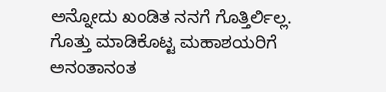ಅನ್ನೋದು ಖಂಡಿತ ನನಗೆ ಗೊತ್ತಿರ್ಲಿಲ್ಲ. ಗೊತ್ತು ಮಾಡಿಕೊಟ್ಟ ಮಹಾಶಯರಿಗೆ ಅನಂತಾನಂತ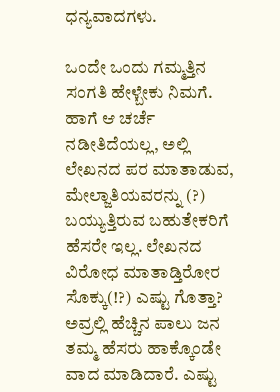ಧನ್ಯವಾದಗಳು.

ಒಂದೇ ಒಂದು ಗಮ್ಮತ್ತಿನ ಸಂಗತಿ ಹೇಳ್ಬೇಕು ನಿಮಗೆ. ಹಾಗೆ ಆ ಚರ್ಚೆ ನಡೀತಿದೆಯಲ್ಲ, ಅಲ್ಲಿ ಲೇಖನದ ಪರ ಮಾತಾಡುವ, ಮೇಲ್ಜಾತಿಯವರನ್ನು (?) ಬಯ್ಯುತ್ತಿರುವ ಬಹುತೇಕರಿಗೆ ಹೆಸರೇ ಇಲ್ಲ. ಲೇಖನದ ವಿರೋಧ ಮಾತಾಡ್ತಿರೋರ ಸೊಕ್ಕು(!?) ಎಷ್ಟು ಗೊತ್ತಾ? ಅವ್ರಲ್ಲಿ ಹೆಚ್ಚಿನ ಪಾಲು ಜನ ತಮ್ಮ ಹೆಸರು ಹಾಕ್ಕೊಂಡೇ ವಾದ ಮಾಡಿದಾರೆ. ಎಷ್ಟು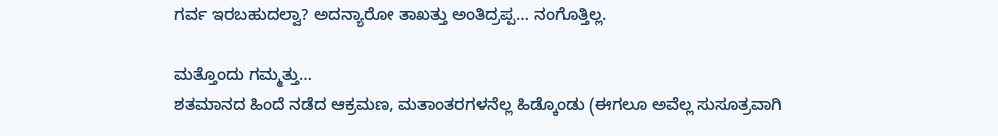ಗರ್ವ ಇರಬಹುದಲ್ವಾ? ಅದನ್ಯಾರೋ ತಾಖತ್ತು ಅಂತಿದ್ರಪ್ಪ… ನಂಗೊತ್ತಿಲ್ಲ.

ಮತ್ತೊಂದು ಗಮ್ಮತ್ತು…
ಶತಮಾನದ ಹಿಂದೆ ನಡೆದ ಆಕ್ರಮಣ, ಮತಾಂತರಗಳನೆಲ್ಲ ಹಿಡ್ಕೊಂಡು (ಈಗಲೂ ಅವೆಲ್ಲ ಸುಸೂತ್ರವಾಗಿ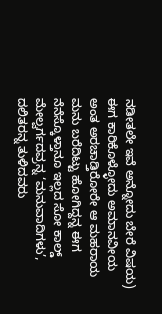ನಡೀತಲೇ ಇವೆ ಅನ್ನೋದು ಬೇರೆ ವಿಷಯ) ಈಗ ಕಾರಿಕೊಳ್ಳೋದು ಅಮಾನವೀಯ ಅಂತ ಅರಚಾಡ್ತಿರೋರೇ ಆ ಮಹರಾಯ ಮನು ಬರೆದಿಟ್ಟು ಹೋಗಿದ್ದನ್ನ ಈಗ ನೆನೆಸ್ಕೊಳ್ತಾನೂ ಇಲ್ಲದ ಸೋ ಕಾಲ್ಡ್ ಮೇಲ್ವರ್ಗದವ್ರನ್ನ ‘ಮನುವಾದಿಗಳು’, ದಲಿತರನ್ನ ತುಳಿದವರು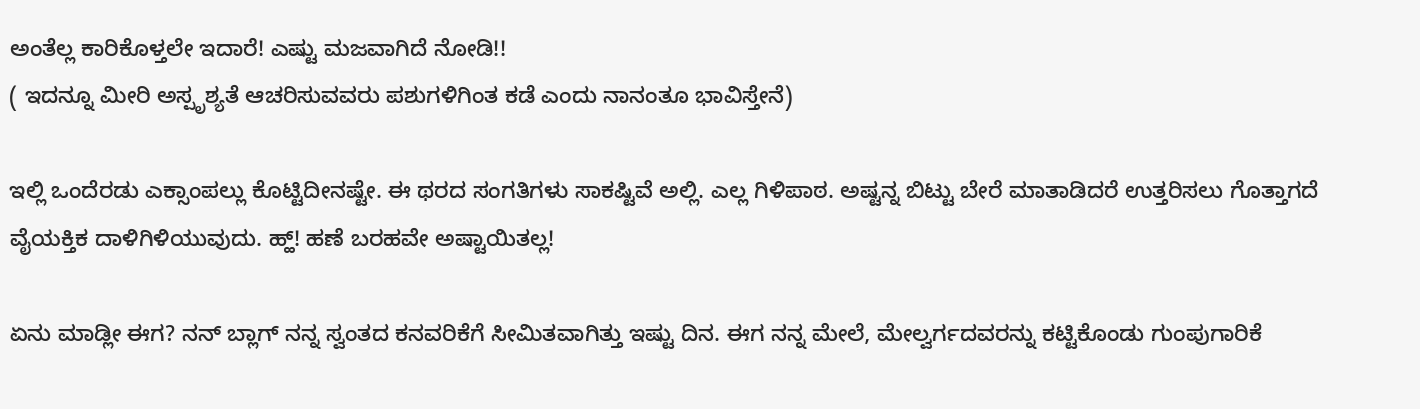ಅಂತೆಲ್ಲ ಕಾರಿಕೊಳ್ತಲೇ ಇದಾರೆ! ಎಷ್ಟು ಮಜವಾಗಿದೆ ನೋಡಿ!!
( ಇದನ್ನೂ ಮೀರಿ ಅಸ್ಪೃಶ್ಯತೆ ಆಚರಿಸುವವರು ಪಶುಗಳಿಗಿಂತ ಕಡೆ ಎಂದು ನಾನಂತೂ ಭಾವಿಸ್ತೇನೆ)

ಇಲ್ಲಿ ಒಂದೆರಡು ಎಕ್ಸಾಂಪಲ್ಲು ಕೊಟ್ಟಿದೀನಷ್ಟೇ. ಈ ಥರದ ಸಂಗತಿಗಳು ಸಾಕಷ್ಟಿವೆ ಅಲ್ಲಿ. ಎಲ್ಲ ಗಿಳಿಪಾಠ. ಅಷ್ಟನ್ನ ಬಿಟ್ಟು ಬೇರೆ ಮಾತಾಡಿದರೆ ಉತ್ತರಿಸಲು ಗೊತ್ತಾಗದೆ ವೈಯಕ್ತಿಕ ದಾಳಿಗಿಳಿಯುವುದು. ಹ್ಹ್! ಹಣೆ ಬರಹವೇ ಅಷ್ಟಾಯಿತಲ್ಲ!

ಏನು ಮಾಡ್ಲೀ ಈಗ? ನನ್ ಬ್ಲಾಗ್ ನನ್ನ ಸ್ವಂತದ ಕನವರಿಕೆಗೆ ಸೀಮಿತವಾಗಿತ್ತು ಇಷ್ಟು ದಿನ. ಈಗ ನನ್ನ ಮೇಲೆ, ಮೇಲ್ವರ್ಗದವರನ್ನು ಕಟ್ಟಿಕೊಂಡು ಗುಂಪುಗಾರಿಕೆ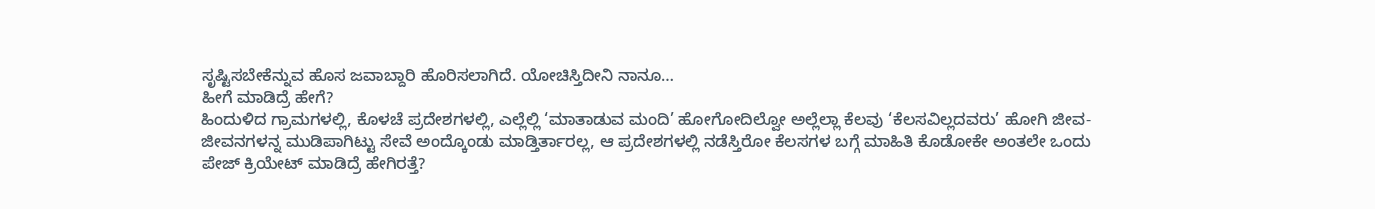ಸೃಷ್ಟಿಸಬೇಕೆನ್ನುವ ಹೊಸ ಜವಾಬ್ದಾರಿ ಹೊರಿಸಲಾಗಿದೆ. ಯೋಚಿಸ್ತಿದೀನಿ ನಾನೂ…
ಹೀಗೆ ಮಾಡಿದ್ರೆ ಹೇಗೆ?
ಹಿಂದುಳಿದ ಗ್ರಾಮಗಳಲ್ಲಿ, ಕೊಳಚೆ ಪ್ರದೇಶಗಳಲ್ಲಿ, ಎಲ್ಲೆಲ್ಲಿ ‘ಮಾತಾಡುವ ಮಂದಿ’ ಹೋಗೋದಿಲ್ವೋ ಅಲ್ಲೆಲ್ಲಾ ಕೆಲವು ‘ಕೆಲಸವಿಲ್ಲದವರು’ ಹೋಗಿ ಜೀವ- ಜೀವನಗಳನ್ನ ಮುಡಿಪಾಗಿಟ್ಟು ಸೇವೆ ಅಂದ್ಕೊಂಡು ಮಾಡ್ತಿರ್ತಾರಲ್ಲ, ಆ ಪ್ರದೇಶಗಳಲ್ಲಿ ನಡೆಸ್ತಿರೋ ಕೆಲಸಗಳ ಬಗ್ಗೆ ಮಾಹಿತಿ ಕೊಡೋಕೇ ಅಂತಲೇ ಒಂದು ಪೇಜ್ ಕ್ರಿಯೇಟ್ ಮಾಡಿದ್ರೆ ಹೇಗಿರತ್ತೆ?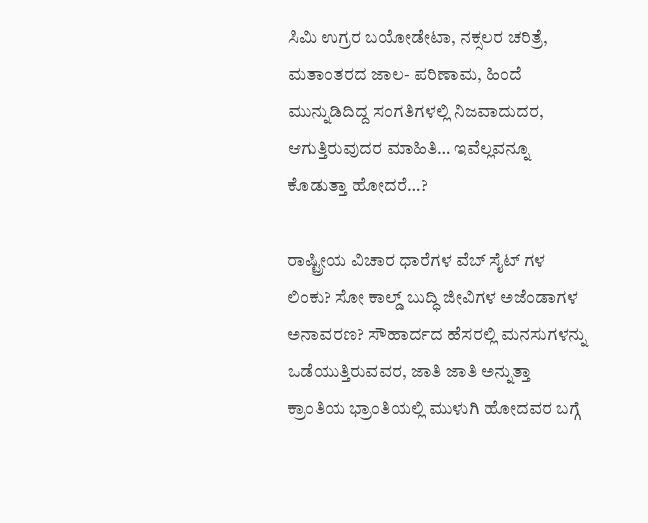ಸಿಮಿ ಉಗ್ರರ ಬಯೋಡೇಟಾ, ನಕ್ಸಲರ ಚರಿತ್ರೆ, ಮತಾಂತರದ ಜಾಲ- ಪರಿಣಾಮ, ಹಿಂದೆ ಮುನ್ನುಡಿದಿದ್ದ ಸಂಗತಿಗಳಲ್ಲಿ ನಿಜವಾದುದರ, ಆಗುತ್ತಿರುವುದರ ಮಾಹಿತಿ… ಇವೆಲ್ಲವನ್ನೂ ಕೊಡುತ್ತಾ ಹೋದರೆ…?

ರಾಷ್ಟ್ರೀಯ ವಿಚಾರ ಧಾರೆಗಳ ವೆಬ್ ಸೈಟ್ ಗಳ ಲಿಂಕು? ಸೋ ಕಾಲ್ಡ್ ಬುದ್ಧಿ ಜೀವಿಗಳ ಅಜೆಂಡಾಗಳ ಅನಾವರಣ? ಸೌಹಾರ್ದದ ಹೆಸರಲ್ಲಿ ಮನಸುಗಳನ್ನು ಒಡೆಯುತ್ತಿರುವವರ, ಜಾತಿ ಜಾತಿ ಅನ್ನುತ್ತಾ ಕ್ರಾಂತಿಯ ಭ್ರಾಂತಿಯಲ್ಲಿ ಮುಳುಗಿ ಹೋದವರ ಬಗ್ಗೆ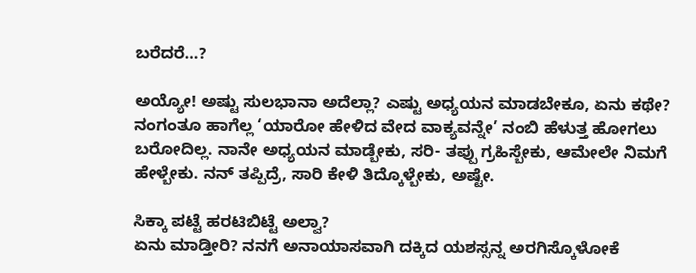ಬರೆದರೆ…?

ಅಯ್ಯೋ! ಅಷ್ಟು ಸುಲಭಾನಾ ಅದೆಲ್ಲಾ? ಎಷ್ಟು ಅಧ್ಯಯನ ಮಾಡಬೇಕೂ, ಏನು ಕಥೇ? ನಂಗಂತೂ ಹಾಗೆಲ್ಲ ‘ಯಾರೋ ಹೇಳಿದ ವೇದ ವಾಕ್ಯವನ್ನೇ’ ನಂಬಿ ಹೆಳುತ್ತ ಹೋಗಲು ಬರೋದಿಲ್ಲ. ನಾನೇ ಅಧ್ಯಯನ ಮಾಡ್ಬೇಕು, ಸರಿ- ತಪ್ಪು ಗ್ರಹಿಸ್ಬೇಕು, ಆಮೇಲೇ ನಿಮಗೆ ಹೇಳ್ಬೇಕು. ನನ್ ತಪ್ಪಿದ್ರೆ, ಸಾರಿ ಕೇಳಿ ತಿದ್ಕೊಳ್ಬೇಕು, ಅಷ್ಟೇ.

ಸಿಕ್ಕಾ ಪಟ್ಟೆ ಹರಟಿಬಿಟ್ಟೆ ಅಲ್ವಾ?
ಏನು ಮಾಡ್ತೀರಿ? ನನಗೆ ಅನಾಯಾಸವಾಗಿ ದಕ್ಕಿದ ಯಶಸ್ಸನ್ನ ಅರಗಿಸ್ಕೊಳೋಕೆ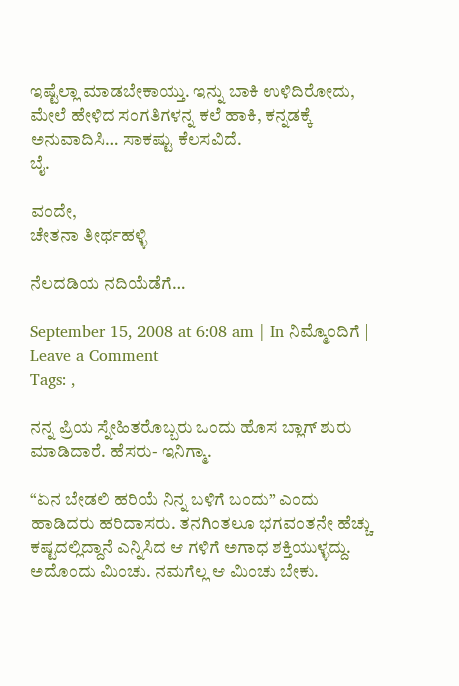ಇಷ್ಟೆಲ್ಲಾ ಮಾಡಬೇಕಾಯ್ತು. ಇನ್ನು ಬಾಕಿ ಉಳಿದಿರೋದು, ಮೇಲೆ ಹೇಳಿದ ಸಂಗತಿಗಳನ್ನ ಕಲೆ ಹಾಕಿ, ಕನ್ನಡಕ್ಕೆ ಅನುವಾದಿಸಿ… ಸಾಕಷ್ಟು ಕೆಲಸವಿದೆ.
ಬೈ.

ವಂದೇ,
ಚೇತನಾ ತೀರ್ಥಹಳ್ಳಿ

ನೆಲದಡಿಯ ನದಿಯೆಡೆಗೆ…

September 15, 2008 at 6:08 am | In ನಿಮ್ಮೊಂದಿಗೆ | Leave a Comment
Tags: ,

ನನ್ನ ಪ್ರಿಯ ಸ್ನೇಹಿತರೊಬ್ಬರು ಒಂದು ಹೊಸ ಬ್ಲಾಗ್ ಶುರು ಮಾಡಿದಾರೆ. ಹೆಸರು- ಇನಿಗ್ಮಾ.

“ಏನ ಬೇಡಲಿ ಹರಿಯೆ ನಿನ್ನ ಬಳಿಗೆ ಬಂದು” ಎಂದು ಹಾಡಿದರು ಹರಿದಾಸರು. ತನಗಿಂತಲೂ ಭಗವಂತನೇ ಹೆಚ್ಚು ಕಷ್ಟದಲ್ಲಿದ್ದಾನೆ ಎನ್ನಿಸಿದ ಆ ಗಳಿಗೆ ಅಗಾಧ ಶಕ್ತಿಯುಳ್ಳದ್ದು. ಅದೊಂದು ಮಿಂಚು. ನಮಗೆಲ್ಲ ಆ ಮಿಂಚು ಬೇಕು.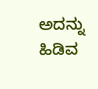ಅದನ್ನು ಹಿಡಿವ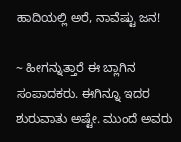ಹಾದಿಯಲ್ಲಿ ಅರೆ, ನಾವೆಷ್ಟು ಜನ!

~ ಹೀಗನ್ನುತ್ತಾರೆ ಈ ಬ್ಲಾಗಿನ ಸಂಪಾದಕರು. ಈಗಿನ್ನೂ ಇದರ ಶುರುವಾತು ಅಷ್ಟೇ. ಮುಂದೆ ಅವರು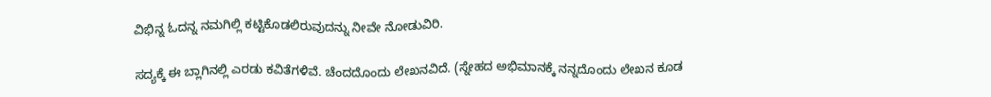ವಿಭಿನ್ನ ಓದನ್ನ ನಮಗಿಲ್ಲಿ ಕಟ್ಟಿಕೊಡಲಿರುವುದನ್ನು ನೀವೇ ನೋಡುವಿರಿ.

ಸದ್ಯಕ್ಕೆ ಈ ಬ್ಲಾಗಿನಲ್ಲಿ ಎರಡು ಕವಿತೆಗಳಿವೆ. ಚೆಂದದೊಂದು ಲೇಖನವಿದೆ. (ಸ್ನೇಹದ ಅಭಿಮಾನಕ್ಕೆ ನನ್ನದೊಂದು ಲೇಖನ ಕೂಡ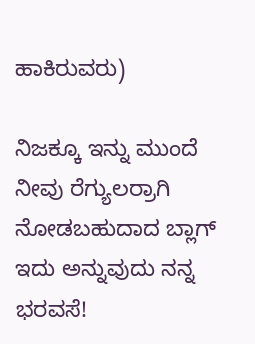ಹಾಕಿರುವರು)

ನಿಜಕ್ಕೂ ಇನ್ನು ಮುಂದೆ ನೀವು ರೆಗ್ಯುಲರ್ರಾಗಿ ನೋಡಬಹುದಾದ ಬ್ಲಾಗ್ ಇದು ಅನ್ನುವುದು ನನ್ನ ಭರವಸೆ!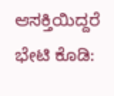ಆಸಕ್ತಿಯಿದ್ದರೆ ಭೇಟಿ ಕೊಡಿ: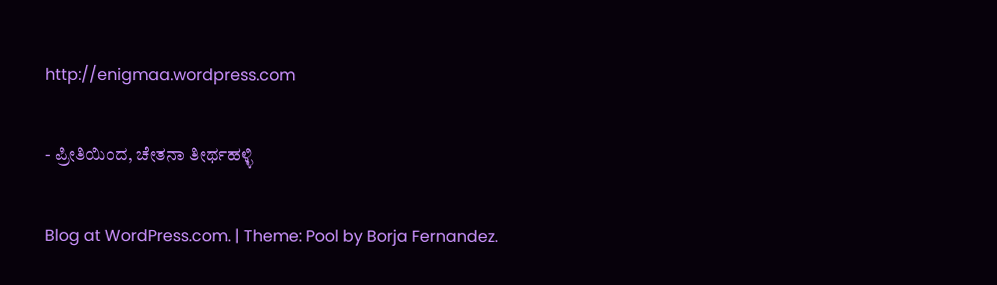http://enigmaa.wordpress.com

- ಪ್ರೀತಿಯಿಂದ, ಚೇತನಾ ತೀರ್ಥಹಳ್ಳಿ

Blog at WordPress.com. | Theme: Pool by Borja Fernandez.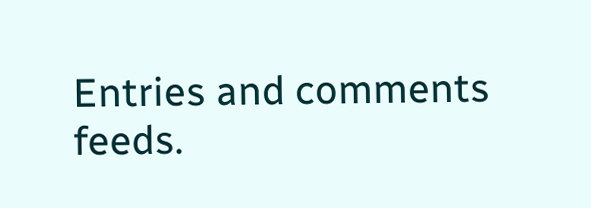Entries and comments feeds.